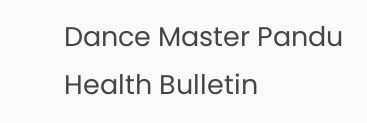Dance Master Pandu Health Bulletin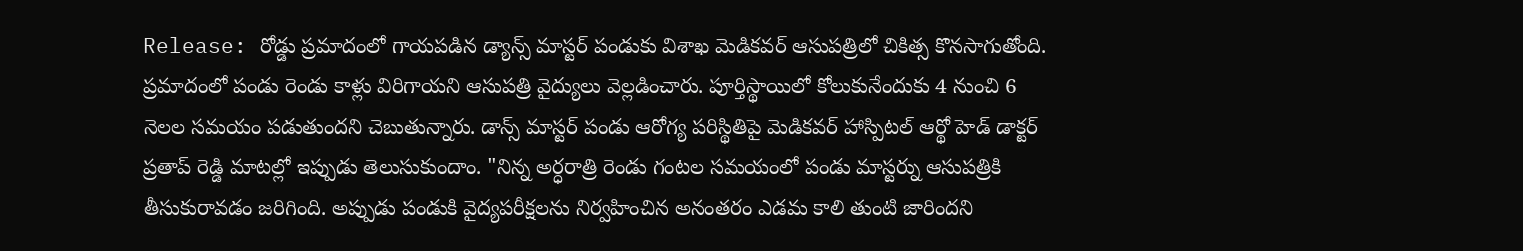Release: రోడ్డు ప్రమాదంలో గాయపడిన డ్యాన్స్ మాస్టర్ పండుకు విశాఖ మెడికవర్ ఆసుపత్రిలో చికిత్స కొనసాగుతోంది. ప్రమాదంలో పండు రెండు కాళ్లు విరిగాయని ఆసుపత్రి వైద్యులు వెల్లడించారు. పూర్తిస్థాయిలో కోలుకునేందుకు 4 నుంచి 6 నెలల సమయం పడుతుందని చెబుతున్నారు. డాన్స్ మాస్టర్ పండు ఆరోగ్య పరిస్థితిపై మెడికవర్ హాస్పిటల్ ఆర్థో హెడ్ డాక్టర్ ప్రతాప్ రెడ్డి మాటల్లో ఇప్పుడు తెలుసుకుందాం. "నిన్న అర్ధరాత్రి రెండు గంటల సమయంలో పండు మాస్టర్ను ఆసుపత్రికి తీసుకురావడం జరిగింది. అప్పుడు పండుకి వైద్యపరీక్షలను నిర్వహించిన అనంతరం ఎడమ కాలి తుంటి జారిందని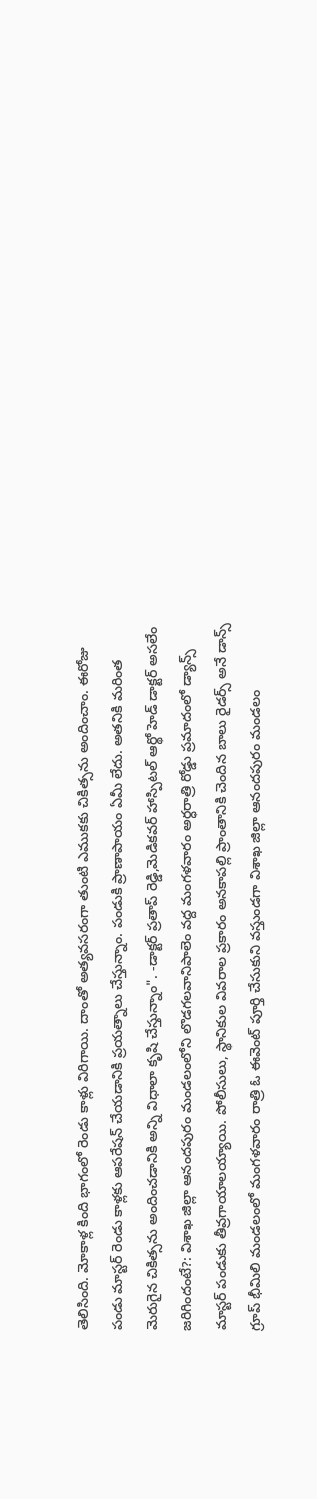తెలిసింది. మోకాళ్ల కింది భాగంలో రెండు కాళ్లు విరిగాయి. దాంతో అత్యవసరంగా తుంటి ఎముకకు చికిత్సను అందించాం. ఈరోజు పండు మాస్టర్ రెండు కాళ్లకు ఆపరేషన్ చేయడానికి ప్రయత్నాలు చేస్తున్నాం. పండుకి ప్రాణాపాయం ఏమీ లేదు. అతనికి మరింత మెరుగైన చికిత్సను అందించడానికి అన్ని విధాలా కృషి చేస్తున్నాం". -డాక్టర్ ప్రతాప్ రెడ్డి,మెడికవర్ హాస్పిటల్ ఆర్థో హెడ్ డాక్టర్ అసలేం జరిగిందంటే?: విశాఖ జిల్లా ఆనందపురం మండలంలోని లొడగలవానిపాలెం వద్ద మంగళవారం అర్ధరాత్రి రోడ్డు ప్రమాదంలో డ్యాన్స్ మాస్టర్ పండుకు తీవ్రగాయాలయ్యాయి. పోలీసులు, స్థానికుల వివరాల ప్రకారం అనకాపల్లి ప్రాంతానికి చెందిన బాలు రైడర్స్ అనే డాన్స్ గ్రూప్ భీమిలి మండలంలో మంగళవారం రాత్రి ఓ ఈవెంట్ పూర్తి చేసుకుని వస్తుండగా విశాఖ జిల్లా ఆనందపురం మండలం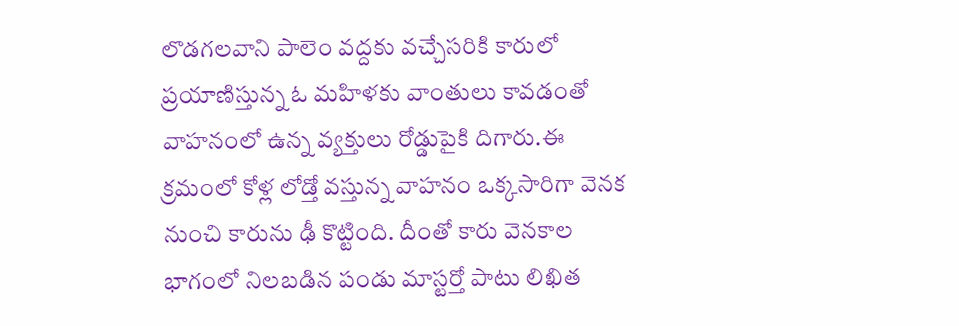లొడగలవాని పాలెం వద్దకు వచ్చేసరికి కారులో ప్రయాణిస్తున్న ఓ మహిళకు వాంతులు కావడంతో వాహనంలో ఉన్న వ్యక్తులు రోడ్డుపైకి దిగారు.ఈ క్రమంలో కోళ్ల లోడ్తో వస్తున్న వాహనం ఒక్కసారిగా వెనక నుంచి కారును ఢీ కొట్టింది. దీంతో కారు వెనకాల భాగంలో నిలబడిన పండు మాస్టర్తో పాటు లిఖిత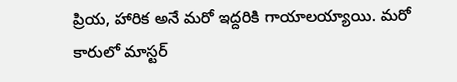ప్రియ, హారిక అనే మరో ఇద్దరికి గాయాలయ్యాయి. మరో కారులో మాస్టర్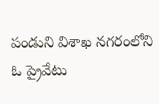పండుని విశాఖ నగరంలోని ఓ ప్రైవేటు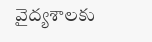వైద్యశాలకు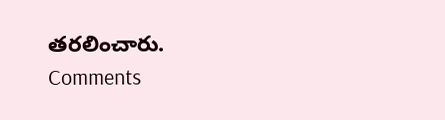తరలించారు.
Comments